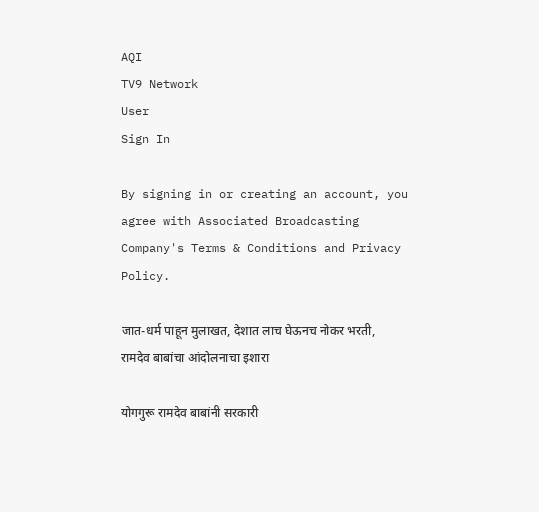AQI
TV9 Network
User
Sign In

By signing in or creating an account, you agree with Associated Broadcasting Company's Terms & Conditions and Privacy Policy.

जात-धर्म पाहून मुलाखत, देशात लाच घेऊनच नोकर भरती, रामदेव बाबांचा आंदोलनाचा इशारा

योगगुरू रामदेव बाबांनी सरकारी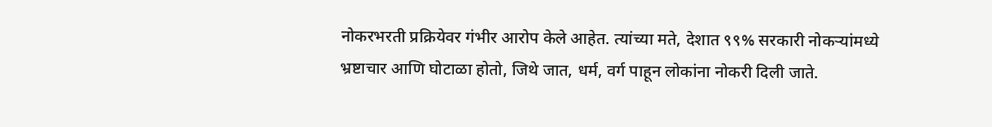नोकरभरती प्रक्रियेवर गंभीर आरोप केले आहेत. त्यांच्या मते, देशात ९९% सरकारी नोकऱ्यांमध्ये भ्रष्टाचार आणि घोटाळा होतो, जिथे जात, धर्म, वर्ग पाहून लोकांना नोकरी दिली जाते.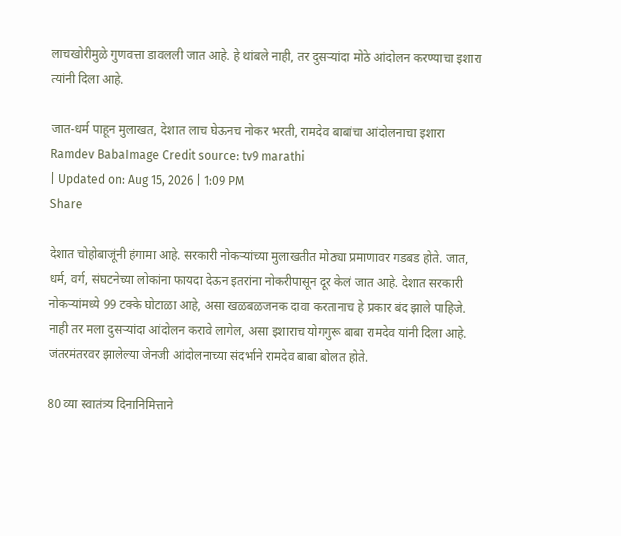लाचखोरीमुळे गुणवत्ता डावलली जात आहे. हे थांबले नाही, तर दुसऱ्यांदा मोठे आंदोलन करण्याचा इशारा त्यांनी दिला आहे.

जात-धर्म पाहून मुलाखत, देशात लाच घेऊनच नोकर भरती, रामदेव बाबांचा आंदोलनाचा इशारा
Ramdev BabaImage Credit source: tv9 marathi
| Updated on: Aug 15, 2026 | 1:09 PM
Share

देशात चोहोबाजूंनी हंगामा आहे. सरकारी नोकऱ्यांच्या मुलाखतीत मोठ्या प्रमाणावर गडबड होते. जात, धर्म, वर्ग, संघटनेच्या लोकांना फायदा देऊन इतरांना नोकरीपासून दूर केलं जात आहे. देशात सरकारी नोकऱ्यांमध्ये 99 टक्के घोटाळा आहे, असा खळबळजनक दावा करतानाच हे प्रकार बंद झाले पाहिजे. नाही तर मला दुसऱ्यांदा आंदोलन करावे लागेल, असा इशाराच योगगुरू बाबा रामदेव यांनी दिला आहे. जंतरमंतरवर झालेल्या जेनजी आंदोलनाच्या संदर्भाने रामदेव बाबा बोलत होते.

80 व्या स्वातंत्र्य दिनानिमित्ताने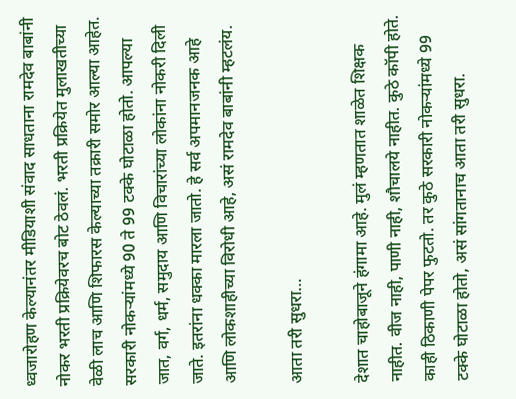ध्वजारोहण केल्यानंतर मीडियाशी संवाद साधताना रामदेव बाबांनी नोकर भरती प्रक्रियेवरच बोट ठेवलं. भरती प्रक्रियेत मुलाखतीच्या वेळी लाच आणि शिफारस केल्याच्या तक्रारी समोर आल्या आहेत. सरकारी नोकऱ्यांमध्ये 90 ते 99 टक्के घोटाळा होतो. आपल्या जात, वर्ग, धर्म, समुदाय आणि विचारांच्या लोकांना नोकरी दिली जाते. इतरांना धक्का मारला जातो. हे सर्व अपमानजनक आहे आणि लोकशाहीच्या विरोधी आहे, असं रामदेव बाबांनी म्हटलंय.

आता तरी सुधरा…

देशात चाहोबाजूने हंगामा आहे. मुलं म्हणतात शाळेत शिक्षक नाहीत. वीज नाही, पाणी नाही, शौचालये नाहीत. कुठे कॉपी होते. काही ठिकाणी पेपर फुटतो. तर कुठे सरकारी नोकऱ्यांमध्ये 99 टक्के घोटाळा होतो, असं सांगतानाच आता तरी सुधरा.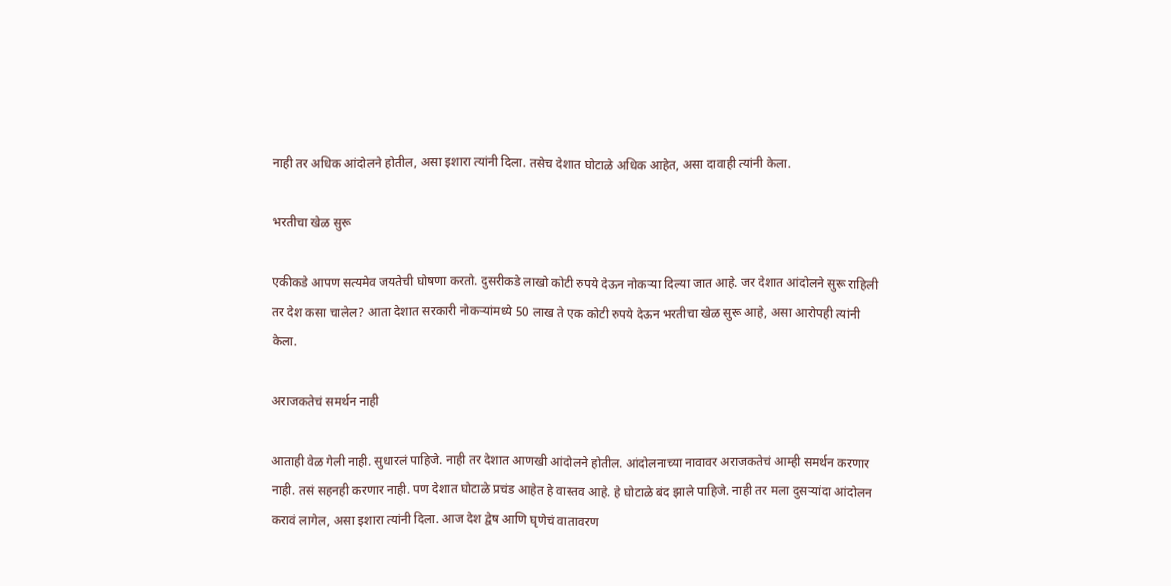नाही तर अधिक आंदोलने होतील, असा इशारा त्यांनी दिला. तसेच देशात घोटाळे अधिक आहेत, असा दावाही त्यांनी केला.

भरतीचा खेळ सुरू

एकीकडे आपण सत्यमेव जयतेची घोषणा करतो. दुसरीकडे लाखो कोटी रुपये देऊन नोकऱ्या दिल्या जात आहे. जर देशात आंदोलने सुरू राहिली तर देश कसा चालेल? आता देशात सरकारी नोकऱ्यांमध्ये 50 लाख ते एक कोटी रुपये देऊन भरतीचा खेळ सुरू आहे, असा आरोपही त्यांनी केला.

अराजकतेचं समर्थन नाही

आताही वेळ गेली नाही. सुधारलं पाहिजे. नाही तर देशात आणखी आंदोलने होतील. आंदोलनाच्या नावावर अराजकतेचं आम्ही समर्थन करणार नाही. तसं सहनही करणार नाही. पण देशात घोटाळे प्रचंड आहेत हे वास्तव आहे. हे घोटाळे बंद झाले पाहिजे. नाही तर मला दुसऱ्यांदा आंदोलन करावं लागेल, असा इशारा त्यांनी दिला. आज देश द्वेष आणि घृणेचं वातावरण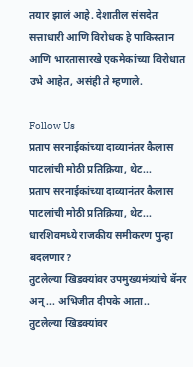तयार झालं आहे. देशातील संसदेत सत्ताधारी आणि विरोधक हे पाकिस्तान आणि भारतासारखे एकमेकांच्या विरोधात उभे आहेत, असंही ते म्हणाले.

Follow Us
प्रताप सरनाईकांच्या दाव्यानंतर कैलास पाटलांची मोठी प्रतिक्रिया, थेट...
प्रताप सरनाईकांच्या दाव्यानंतर कैलास पाटलांची मोठी प्रतिक्रिया, थेट... धारशिवमध्ये राजकीय समीकरण पुन्हा बदलणार?
तुटलेल्या खिडक्यांवर उपमुख्यमंत्र्यांचे बॅनर अन्... अभिजीत दीपके आता..
तुटलेल्या खिडक्यांवर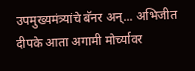उपमुख्यमंत्र्यांचे बॅनर अन्... अभिजीत दीपके आता अगामी मोर्च्यावर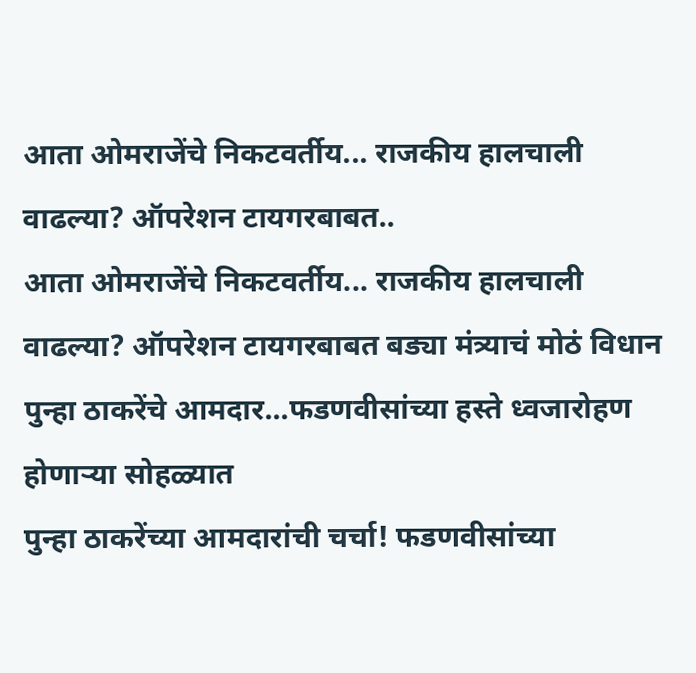आता ओमराजेंचे निकटवर्तीय... राजकीय हालचाली वाढल्या? ऑपरेशन टायगरबाबत..
आता ओमराजेंचे निकटवर्तीय... राजकीय हालचाली वाढल्या? ऑपरेशन टायगरबाबत बड्या मंत्र्याचं मोठं विधान
पुन्हा ठाकरेंचे आमदार...फडणवीसांच्या हस्ते ध्वजारोहण होणाऱ्या सोहळ्यात
पुन्हा ठाकरेंच्या आमदारांची चर्चा! फडणवीसांच्या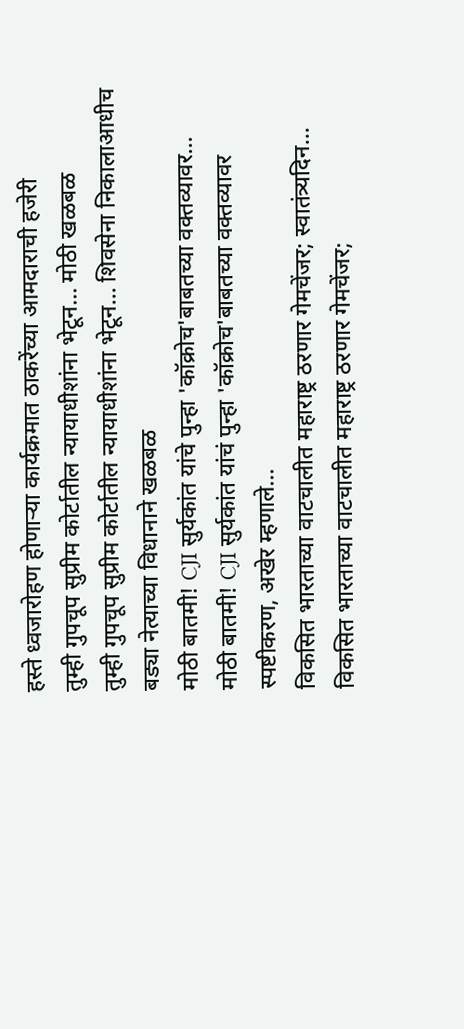हस्ते ध्वजारोहण होणाऱ्या कार्यक्रमात ठाकरेंच्या आमदाराची हजेरी
तुम्ही गुपचूप सुप्रीम कोर्टातील न्यायाधीशांना भेटून... मोठी खळबळ
तुम्ही गुपचूप सुप्रीम कोर्टातील न्यायाधीशांना भेटून... शिवसेना निकालाआधीच बड्या नेत्याच्या विधानाने खळबळ
मोठी बातमी! CJI सुर्यकांत यांचे पुन्हा 'कॉक्रोच'बाबतच्या वक्तव्यावर...
मोठी बातमी! CJI सुर्यकांत यांचं पुन्हा 'कॉक्रोच'बाबतच्या वक्तव्यावर स्पष्टीकरण, अखेर म्हणाले...
विकसित भारताच्या वाटचालीत महाराष्ट्र ठरणार गेमचेंजर; स्वातंत्र्यदिन...
विकसित भारताच्या वाटचालीत महाराष्ट्र ठरणार गेमचेंजर;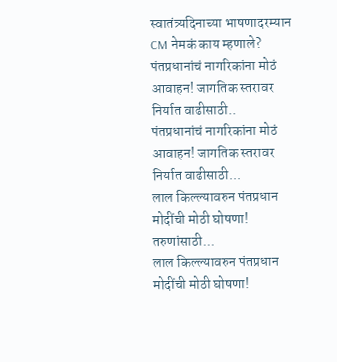स्वातंत्र्यदिनाच्या भाषणादरम्यान CM नेमकं काय म्हणाले?
पंतप्रधानांचं नागरिकांना मोठं आवाहन! जागतिक स्तरावर निर्यात वाढीसाठी..
पंतप्रधानांचं नागरिकांना मोठं आवाहन! जागतिक स्तरावर निर्यात वाढीसाठी...
लाल किल्ल्यावरुन पंतप्रधान मोदींची मोठी घोषणा! तरुणांसाठी...
लाल किल्ल्यावरुन पंतप्रधान मोदींची मोठी घोषणा!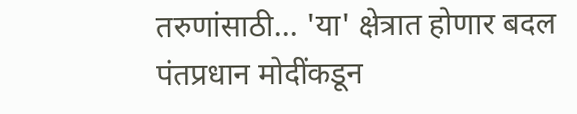तरुणांसाठी... 'या' क्षेत्रात होणार बदल
पंतप्रधान मोदींकडून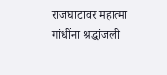राजघाटावर महात्मा गांधींना श्रद्धांजली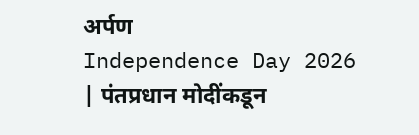अर्पण
Independence Day 2026 | पंतप्रधान मोदींकडून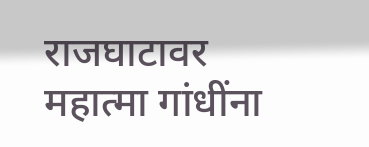राजघाटावर महात्मा गांधींना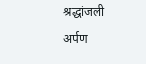श्रद्धांजली अर्पण